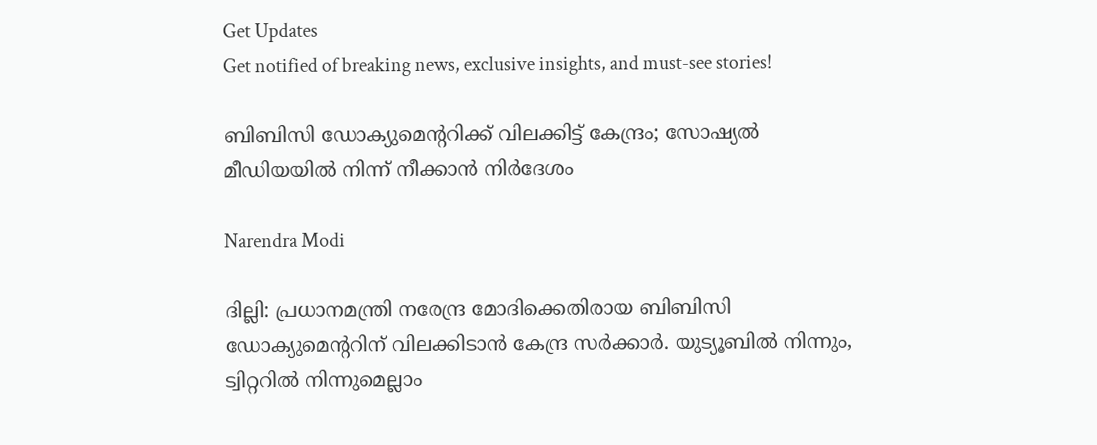Get Updates
Get notified of breaking news, exclusive insights, and must-see stories!

ബിബിസി ഡോക്യുമെന്ററിക്ക് വിലക്കിട്ട് കേന്ദ്രം; സോഷ്യല്‍ മീഡിയയില്‍ നിന്ന് നീക്കാന്‍ നിര്‍ദേശം

Narendra Modi

ദില്ലി: പ്രധാനമന്ത്രി നരേന്ദ്ര മോദിക്കെതിരായ ബിബിസി ഡോക്യുമെന്ററിന് വിലക്കിടാന്‍ കേന്ദ്ര സര്‍ക്കാര്‍. യുട്യൂബില്‍ നിന്നും, ട്വിറ്ററില്‍ നിന്നുമെല്ലാം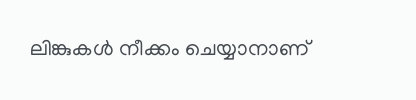ലിങ്കുകള്‍ നീക്കം ചെയ്യാനാണ്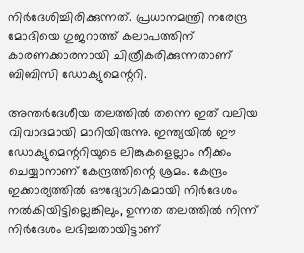നിര്‍ദേശിച്ചിരിക്കുന്നത്. പ്രധാനമന്ത്രി നരേന്ദ്ര മോദിയെ ഗുജറാത്ത് കലാപത്തിന് കാരണക്കാരനായി ചിത്രീകരിക്കുന്നതാണ് ബിബിസി ഡോക്യുമെന്ററി.

അന്തര്‍ദേശീയ തലത്തില്‍ തന്നെ ഇത് വലിയ വിവാദമായി മാറിയിരുന്നു. ഇന്ത്യയില്‍ ഈ ഡോക്യുമെന്ററിയുടെ ലിങ്കുകളെല്ലാം നീക്കം ചെയ്യാനാണ് കേന്ദ്രത്തിന്റെ ശ്രമം. കേന്ദ്രം ഇക്കാര്യത്തില്‍ ഔദ്യോഗികമായി നിര്‍ദേശം നല്‍കിയിട്ടില്ലെങ്കിലും, ഉന്നത തലത്തില്‍ നിന്ന് നിര്‍ദേശം ലഭിച്ചതായിട്ടാണ്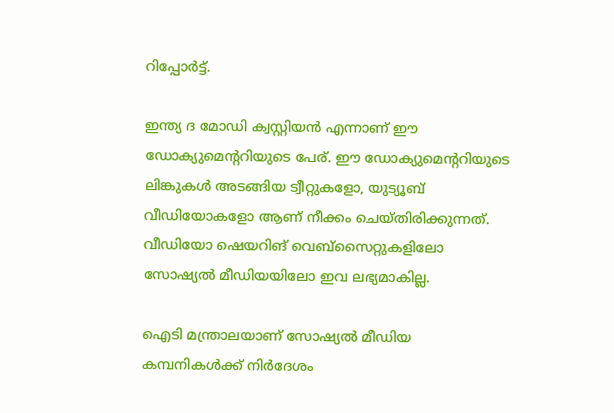റിപ്പോര്‍ട്ട്.

ഇന്ത്യ ദ മോഡി ക്വസ്റ്റിയന്‍ എന്നാണ് ഈ ഡോക്യുമെന്ററിയുടെ പേര്. ഈ ഡോക്യുമെന്ററിയുടെ ലിങ്കുകള്‍ അടങ്ങിയ ട്വീറ്റുകളോ, യുട്യൂബ് വീഡിയോകളോ ആണ് നീക്കം ചെയ്തിരിക്കുന്നത്. വീഡിയോ ഷെയറിങ് വെബ്‌സൈറ്റുകളിലോ സോഷ്യല്‍ മീഡിയയിലോ ഇവ ലഭ്യമാകില്ല.

ഐടി മന്ത്രാലയാണ് സോഷ്യല്‍ മീഡിയ കമ്പനികള്‍ക്ക് നിര്‍ദേശം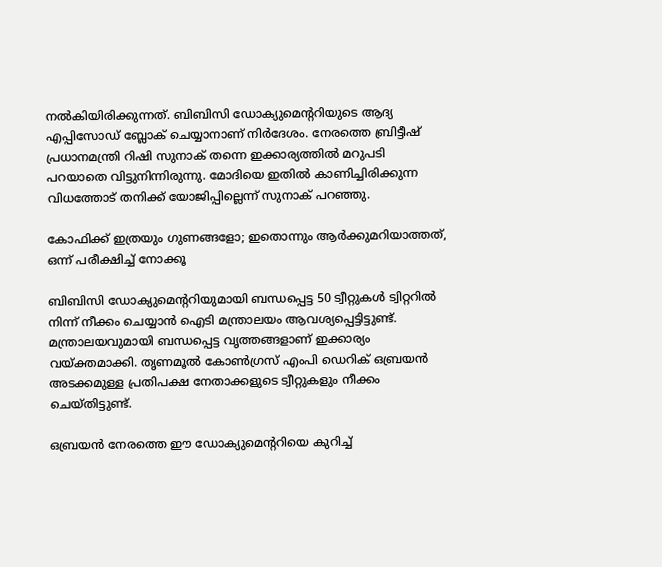നല്‍കിയിരിക്കുന്നത്. ബിബിസി ഡോക്യുമെന്ററിയുടെ ആദ്യ എപ്പിസോഡ് ബ്ലോക് ചെയ്യാനാണ് നിര്‍ദേശം. നേരത്തെ ബ്രിട്ടീഷ് പ്രധാനമന്ത്രി റിഷി സുനാക് തന്നെ ഇക്കാര്യത്തില്‍ മറുപടി പറയാതെ വിട്ടുനിന്നിരുന്നു. മോദിയെ ഇതില്‍ കാണിച്ചിരിക്കുന്ന വിധത്തോട് തനിക്ക് യോജിപ്പില്ലെന്ന് സുനാക് പറഞ്ഞു.

കോഫിക്ക് ഇത്രയും ഗുണങ്ങളോ; ഇതൊന്നും ആര്‍ക്കുമറിയാത്തത്, ഒന്ന് പരീക്ഷിച്ച് നോക്കൂ

ബിബിസി ഡോക്യുമെന്ററിയുമായി ബന്ധപ്പെട്ട 50 ട്വീറ്റുകള്‍ ട്വിറ്ററില്‍ നിന്ന് നീക്കം ചെയ്യാന്‍ ഐടി മന്ത്രാലയം ആവശ്യപ്പെട്ടിട്ടുണ്ട്. മന്ത്രാലയവുമായി ബന്ധപ്പെട്ട വൃത്തങ്ങളാണ് ഇക്കാര്യം വയ്ക്തമാക്കി. തൃണമൂല്‍ കോണ്‍ഗ്രസ് എംപി ഡെറിക് ഒബ്രയന്‍ അടക്കമുള്ള പ്രതിപക്ഷ നേതാക്കളുടെ ട്വീറ്റുകളും നീക്കം ചെയ്തിട്ടുണ്ട്.

ഒബ്രയന്‍ നേരത്തെ ഈ ഡോക്യുമെന്ററിയെ കുറിച്ച്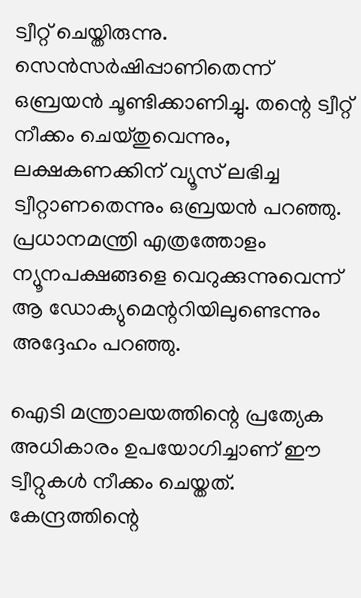ട്വീറ്റ് ചെയ്തിരുന്നു. സെന്‍സര്‍ഷിപ്പാണിതെന്ന് ഒബ്രയന്‍ ചൂണ്ടിക്കാണിച്ചു. തന്റെ ട്വീറ്റ് നീക്കം ചെയ്തുവെന്നും, ലക്ഷകണക്കിന് വ്യൂസ് ലഭിച്ച ട്വീറ്റാണതെന്നും ഒബ്രയന്‍ പറഞ്ഞു. പ്രധാനമന്ത്രി എത്രത്തോളം ന്യൂനപക്ഷങ്ങളെ വെറുക്കുന്നുവെന്ന് ആ ഡോക്യുമെന്ററിയിലുണ്ടെന്നും അദ്ദേഹം പറഞ്ഞു.

ഐടി മന്ത്രാലയത്തിന്റെ പ്രത്യേക അധികാരം ഉപയോഗിച്ചാണ് ഈ ട്വീറ്റുകള്‍ നീക്കം ചെയ്തത്. കേന്ദ്രത്തിന്റെ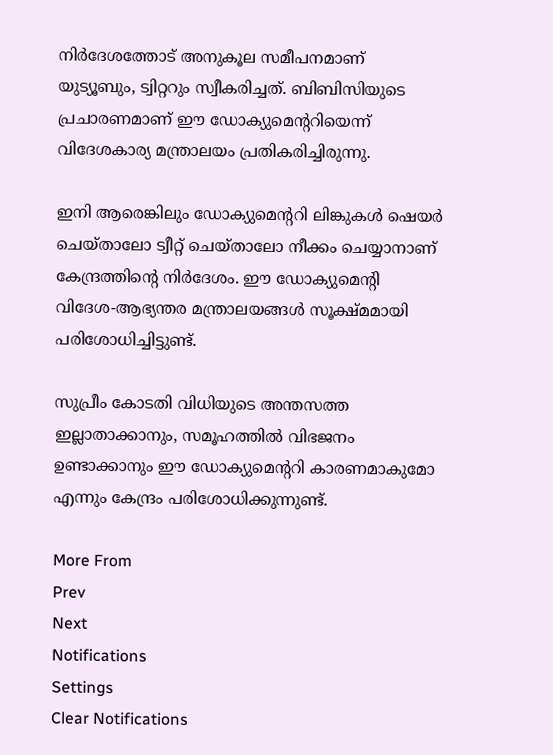നിര്‍ദേശത്തോട് അനുകൂല സമീപനമാണ് യുട്യൂബും, ട്വിറ്ററും സ്വീകരിച്ചത്. ബിബിസിയുടെ പ്രചാരണമാണ് ഈ ഡോക്യുമെന്ററിയെന്ന് വിദേശകാര്യ മന്ത്രാലയം പ്രതികരിച്ചിരുന്നു.

ഇനി ആരെങ്കിലും ഡോക്യുമെന്ററി ലിങ്കുകള്‍ ഷെയര്‍ ചെയ്താലോ ട്വീറ്റ് ചെയ്താലോ നീക്കം ചെയ്യാനാണ് കേന്ദ്രത്തിന്റെ നിര്‍ദേശം. ഈ ഡോക്യുമെന്റി വിദേശ-ആഭ്യന്തര മന്ത്രാലയങ്ങള്‍ സൂക്ഷ്മമായി പരിശോധിച്ചിട്ടുണ്ട്.

സുപ്രീം കോടതി വിധിയുടെ അന്തസത്ത ഇല്ലാതാക്കാനും, സമൂഹത്തില്‍ വിഭജനം ഉണ്ടാക്കാനും ഈ ഡോക്യുമെന്ററി കാരണമാകുമോ എന്നും കേന്ദ്രം പരിശോധിക്കുന്നുണ്ട്.

More From
Prev
Next
Notifications
Settings
Clear Notifications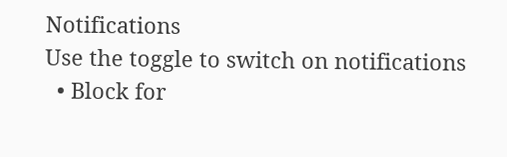Notifications
Use the toggle to switch on notifications
  • Block for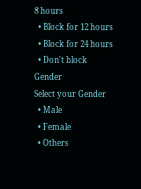8 hours
  • Block for 12 hours
  • Block for 24 hours
  • Don't block
Gender
Select your Gender
  • Male
  • Female
  • Others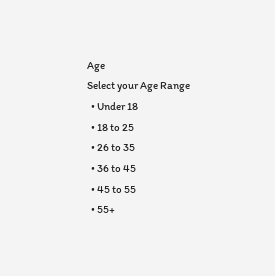Age
Select your Age Range
  • Under 18
  • 18 to 25
  • 26 to 35
  • 36 to 45
  • 45 to 55
  • 55+